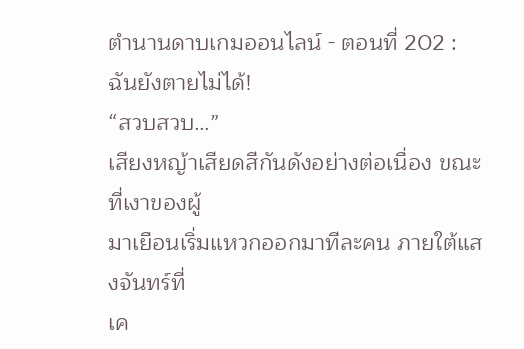ตำนานดาบเกมออนไลน์ - ตอนที่ 202 : ฉันยังตายไม่ได้!
“สวบสวบ…”
เสียงหญ้าเสียดสีกันดังอย่างต่อเนื่อง ขณะที่เงาของผู้
มาเยือนเริ่มแหวกออกมาทีละคน ภายใต้แสงจันทร์ที่
เค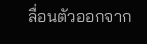ลื่อนตัวออกจาก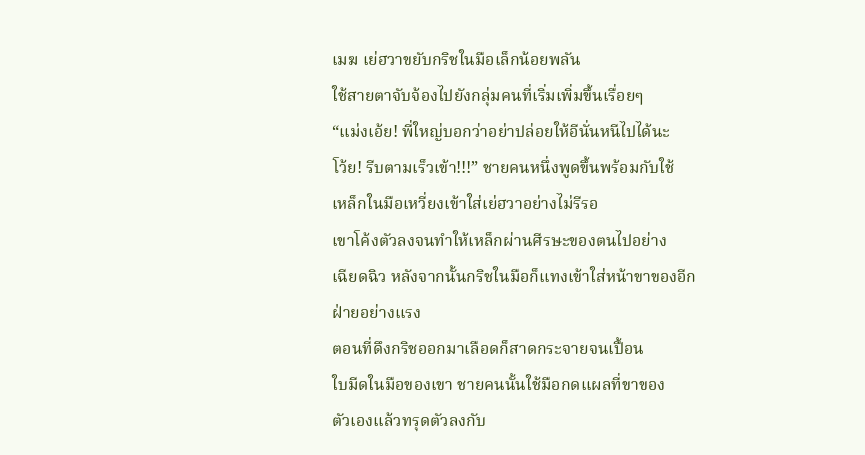เมฆ เย่ฮวาขยับกริชในมือเล็กน้อยพลัน
ใช้สายตาจับจ้องไปยังกลุ่มคนที่เริ่มเพิ่มขึ้นเรื่อยๆ
“แม่งเอ้ย! พี่ใหญ่บอกว่าอย่าปล่อยให้อีนั่นหนีไปได้นะ
โว้ย! รีบตามเร็วเข้า!!!” ชายคนหนึ่งพูดขึ้นพร้อมกับใช้
เหล็กในมือเหวี่ยงเข้าใส่เย่ฮวาอย่างไม่รีรอ
เขาโค้งตัวลงจนทำให้เหล็กผ่านศีรษะของตนไปอย่าง
เฉียดฉิว หลังจากนั้นกริชในมือก็แทงเข้าใส่หน้าขาของอีก
ฝ่ายอย่างแรง
ตอนที่ดึงกริชออกมาเลือดก็สาดกระจายจนเปื้อน
ใบมีดในมือของเขา ชายคนนั้นใช้มือกดแผลที่ขาของ
ตัวเองแล้วทรุดตัวลงกับ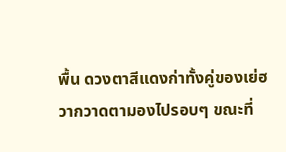พื้น ดวงตาสีแดงก่าทั้งคู่ของเย่ฮ
วากวาดตามองไปรอบๆ ขณะที่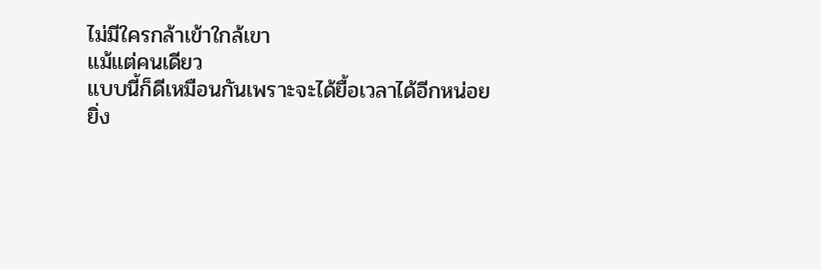ไม่มีใครกล้าเข้าใกล้เขา
แม้แต่คนเดียว
แบบนี้ก็ดีเหมือนกันเพราะจะได้ยื้อเวลาได้อีกหน่อย
ยิ่ง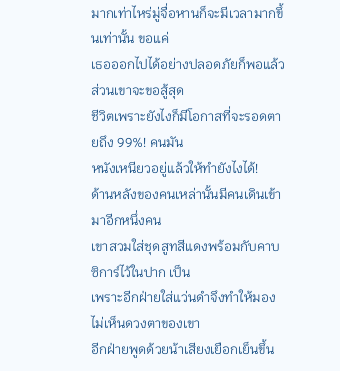มากเท่าไหร่มู่จื่อหานก็จะมีเวลามากขึ้นเท่านั้น ขอแค่
เธอออกไปได้อย่างปลอดภัยก็พอแล้ว ส่วนเขาจะขอสู้สุด
ชีวิตเพราะยังไงก็มีโอกาสที่จะรอดตายถึง 99%! คนมัน
หนังเหนียวอยู่แล้วให้ทำยังไงได้!
ด้านหลังของคนเหล่านั้นมีคนเดินเข้ามาอีกหนึ่งคน
เขาสวมใส่ชุดสูทสีแดงพร้อมกับคาบซิการ์ไว้ในปาก เป็น
เพราะอีกฝ่ายใส่แว่นดำจึงทำให้มองไม่เห็นดวงตาของเขา
อีกฝ่ายพูดด้วยน้าเสียงเยือกเย็นขึ้น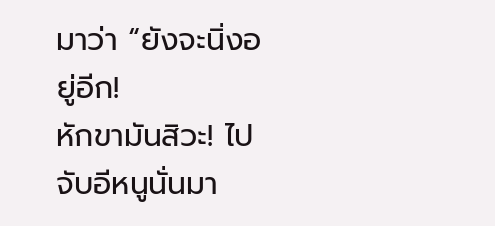มาว่า “ยังจะนิ่งอยู่อีก!
หักขามันสิวะ! ไปจับอีหนูนั่นมา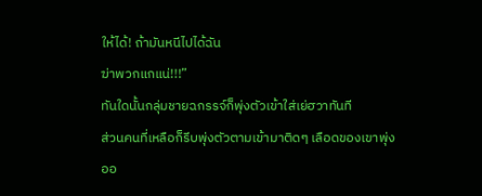ให้ได้! ถ้ามันหนีไปได้ฉัน
ฆ่าพวกแกแน่!!!”
ทันใดนั้นกลุ่มชายฉกรรจ์ก็พุ่งตัวเข้าใส่เย่ฮวาทันที
ส่วนคนที่เหลือก็รีบพุ่งตัวตามเข้ามาติดๆ เลือดของเขาพุ่ง
ออ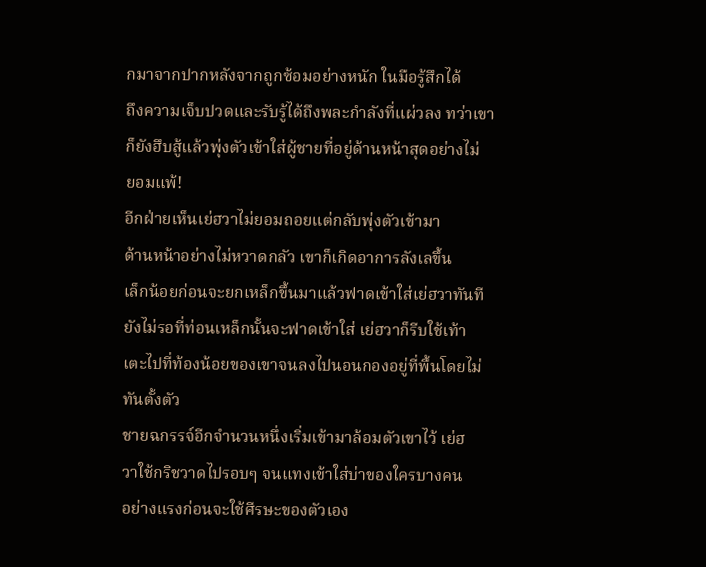กมาจากปากหลังจากถูกซ้อมอย่างหนัก ในมือรู้สึกได้
ถึงความเจ็บปวดและรับรู้ได้ถึงพละกำลังที่แผ่วลง ทว่าเขา
ก็ยังฮึบสู้แล้วพุ่งตัวเข้าใส่ผู้ชายที่อยู่ด้านหน้าสุดอย่างไม่
ยอมแพ้!
อีกฝ่ายเห็นเย่ฮวาไม่ยอมถอยแต่กลับพุ่งตัวเข้ามา
ด้านหน้าอย่างไม่หวาดกลัว เขาก็เกิดอาการลังเลขึ้น
เล็กน้อยก่อนจะยกเหล็กขึ้นมาแล้วฟาดเข้าใส่เย่ฮวาทันที
ยังไม่รอที่ท่อนเหล็กนั้นจะฟาดเข้าใส่ เย่ฮวาก็รีบใช้เท้า
เตะไปที่ท้องน้อยของเขาจนลงไปนอนกองอยู่ที่พื้นโดยไม่
ทันตั้งตัว
ชายฉกรรจ์อีกจำนวนหนึ่งเริ่มเข้ามาล้อมตัวเขาไว้ เย่ฮ
วาใช้กริชวาดไปรอบๆ จนแทงเข้าใส่บ่าของใครบางคน
อย่างแรงก่อนจะใช้ศีรษะของตัวเอง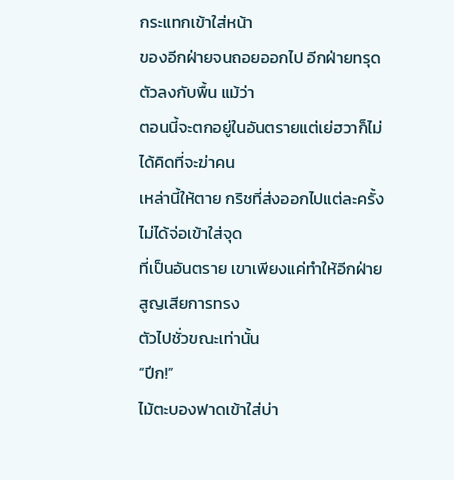กระแทกเข้าใส่หน้า
ของอีกฝ่ายจนถอยออกไป อีกฝ่ายทรุดตัวลงกับพื้น แม้ว่า
ตอนนี้จะตกอยู่ในอันตรายแต่เย่ฮวาก็ไม่ได้คิดที่จะฆ่าคน
เหล่านี้ให้ตาย กริชที่ส่งออกไปแต่ละครั้งไม่ได้จ่อเข้าใส่จุด
ที่เป็นอันตราย เขาเพียงแค่ทำให้อีกฝ่ายสูญเสียการทรง
ตัวไปชั่วขณะเท่านั้น
“ปีก!”
ไม้ตะบองฟาดเข้าใส่บ่า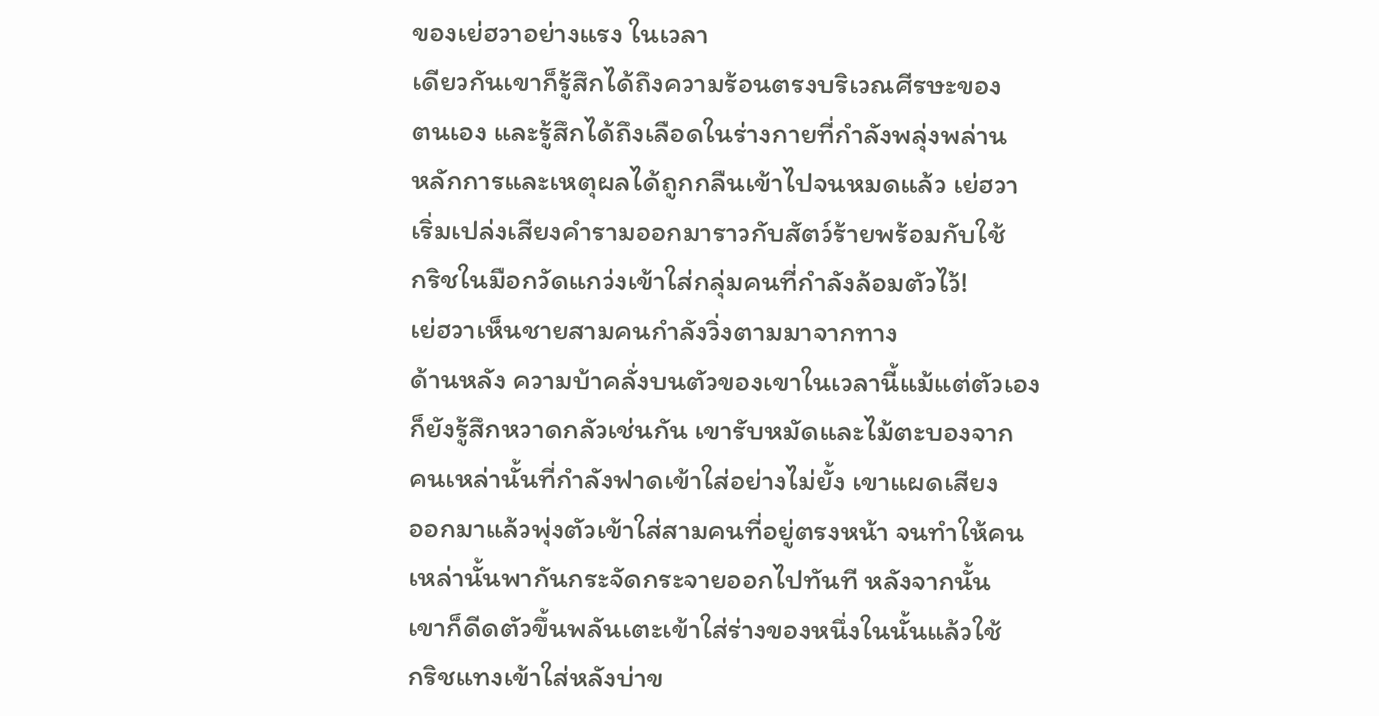ของเย่ฮวาอย่างแรง ในเวลา
เดียวกันเขาก็รู้สึกได้ถึงความร้อนตรงบริเวณศีรษะของ
ตนเอง และรู้สึกได้ถึงเลือดในร่างกายที่กำลังพลุ่งพล่าน
หลักการและเหตุผลได้ถูกกลืนเข้าไปจนหมดแล้ว เย่ฮวา
เริ่มเปล่งเสียงคำรามออกมาราวกับสัตว์ร้ายพร้อมกับใช้
กริชในมือกวัดแกว่งเข้าใส่กลุ่มคนที่กำลังล้อมตัวไว้!
เย่ฮวาเห็นชายสามคนกำลังวิ่งตามมาจากทาง
ด้านหลัง ความบ้าคลั่งบนตัวของเขาในเวลานี้แม้แต่ตัวเอง
ก็ยังรู้สึกหวาดกลัวเช่นกัน เขารับหมัดและไม้ตะบองจาก
คนเหล่านั้นที่กำลังฟาดเข้าใส่อย่างไม่ยั้ง เขาแผดเสียง
ออกมาแล้วพุ่งตัวเข้าใส่สามคนที่อยู่ตรงหน้า จนทำให้คน
เหล่านั้นพากันกระจัดกระจายออกไปทันที หลังจากนั้น
เขาก็ดีดตัวขึ้นพลันเตะเข้าใส่ร่างของหนึ่งในนั้นแล้วใช้
กริชแทงเข้าใส่หลังบ่าข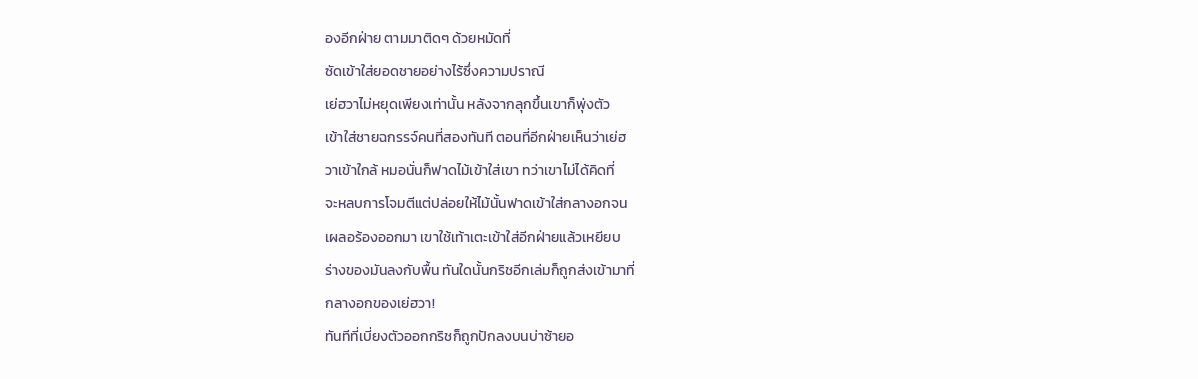องอีกฝ่าย ตามมาติดๆ ด้วยหมัดที่
ซัดเข้าใส่ยอดชายอย่างไร้ซึ่งความปราณี
เย่ฮวาไม่หยุดเพียงเท่านั้น หลังจากลุกขึ้นเขาก็พุ่งตัว
เข้าใส่ชายฉกรรจ์คนที่สองทันที ตอนที่อีกฝ่ายเห็นว่าเย่ฮ
วาเข้าใกล้ หมอนั่นก็ฟาดไม้เข้าใส่เขา ทว่าเขาไม่ได้คิดที่
จะหลบการโจมตีแต่ปล่อยให้ไม้นั้นฟาดเข้าใส่กลางอกจน
เผลอร้องออกมา เขาใช้เท้าเตะเข้าใส่อีกฝ่ายแล้วเหยียบ
ร่างของมันลงกับพื้น ทันใดนั้นกริชอีกเล่มก็ถูกส่งเข้ามาที่
กลางอกของเย่ฮวา!
ทันทีที่เบี่ยงตัวออกกริชก็ถูกปักลงบนบ่าซ้ายอ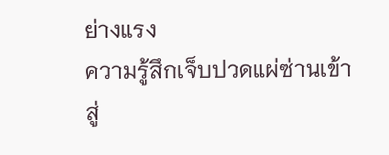ย่างแรง
ความรู้สึกเจ็บปวดแผ่ซ่านเข้าสู่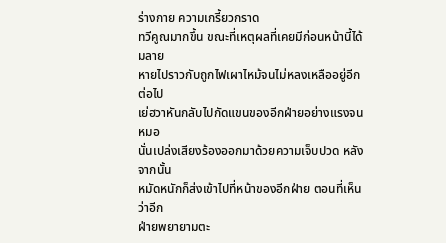ร่างกาย ความเกรี้ยวกราด
ทวีคูณมากขึ้น ขณะที่เหตุผลที่เคยมีก่อนหน้านี้ได้มลาย
หายไปราวกับถูกไฟเผาไหม้จนไม่หลงเหลืออยู่อีกต่อไป
เย่ฮวาหันกลับไปกัดแขนของอีกฝ่ายอย่างแรงจนหมอ
นั่นเปล่งเสียงร้องออกมาด้วยความเจ็บปวด หลังจากนั้น
หมัดหนักก็ส่งเข้าไปที่หน้าของอีกฝ่าย ตอนที่เห็นว่าอีก
ฝ่ายพยายามตะ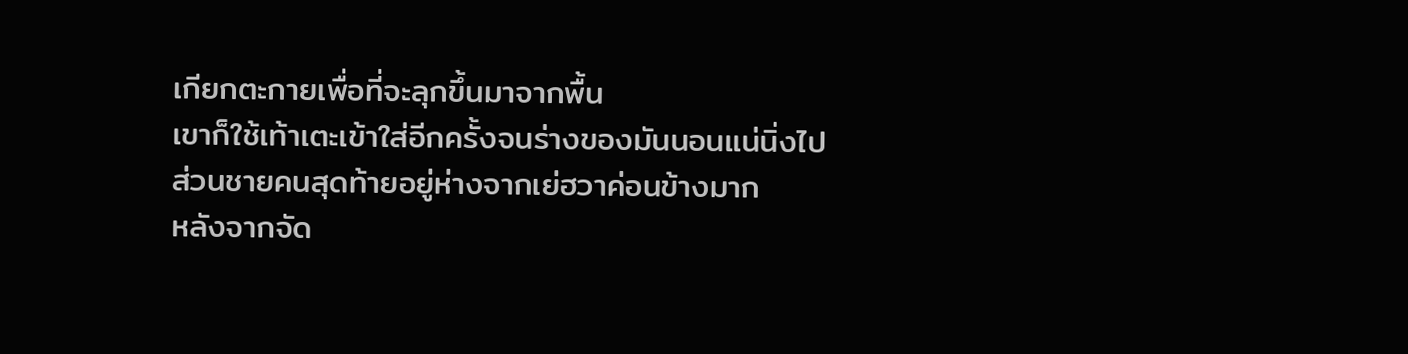เกียกตะกายเพื่อที่จะลุกขึ้นมาจากพื้น
เขาก็ใช้เท้าเตะเข้าใส่อีกครั้งจนร่างของมันนอนแน่นิ่งไป
ส่วนชายคนสุดท้ายอยู่ห่างจากเย่ฮวาค่อนข้างมาก
หลังจากจัด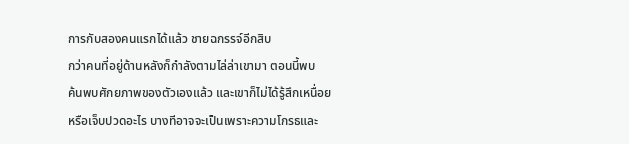การกับสองคนแรกได้แล้ว ชายฉกรรจ์อีกสิบ
กว่าคนที่อยู่ด้านหลังก็กำลังตามไล่ล่าเขามา ตอนนี้พบ
ค้นพบศักยภาพของตัวเองแล้ว และเขาก็ไม่ได้รู้สึกเหนื่อย
หรือเจ็บปวดอะไร บางทีอาจจะเป็นเพราะความโกรธและ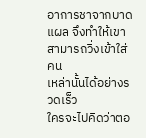อาการชาจากบาดแผล จึงทำให้เขาสามารถวิ่งเข้าใส่คน
เหล่านั้นได้อย่างรวดเร็ว
ใครจะไปคิดว่าตอ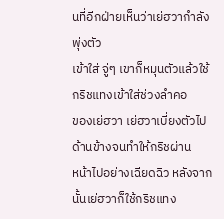นที่อีกฝ่ายเห็นว่าเย่ฮวากำลังพุ่งตัว
เข้าใส่ จู่ๆ เขาก็หมุนตัวแล้วใช้กริชแทงเข้าใส่ช่วงลำคอ
ของเย่ฮวา เย่ฮวาเบี่ยงตัวไปด้านข้างจนทำให้กริชผ่าน
หน้าไปอย่างเฉียดฉิว หลังจากนั้นเย่ฮวาก็ใช้กริชแทง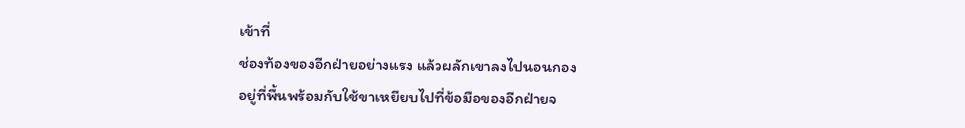เข้าที่
ช่องท้องของอีกฝ่ายอย่างแรง แล้วผลักเขาลงไปนอนกอง
อยู่ที่พื้นพร้อมกับใช้ขาเหยียบไปที่ข้อมือของอีกฝ่ายจ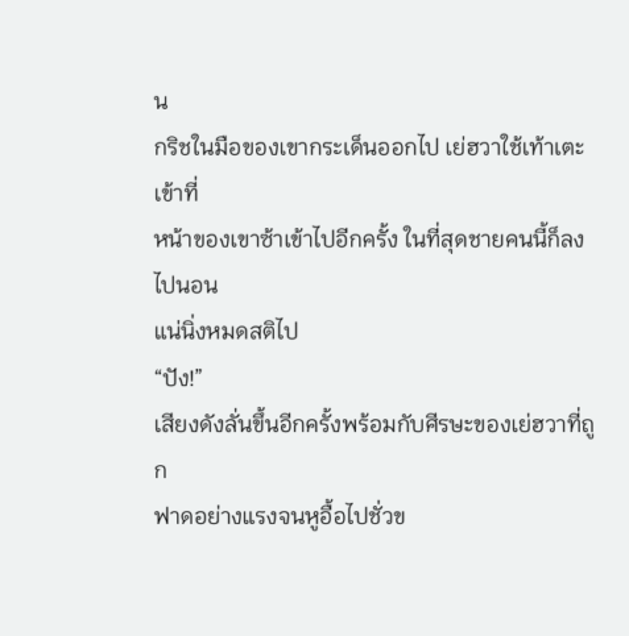น
กริชในมือของเขากระเด็นออกไป เย่ฮวาใช้เท้าเตะเข้าที่
หน้าของเขาซ้าเข้าไปอีกครั้ง ในที่สุดชายคนนี้ก็ลงไปนอน
แน่นิ่งหมดสติไป
“ปัง!”
เสียงดังลั่นขึ้นอีกครั้งพร้อมกับศีรษะของเย่ฮวาที่ถูก
ฟาดอย่างแรงจนหูอื้อไปชั่วข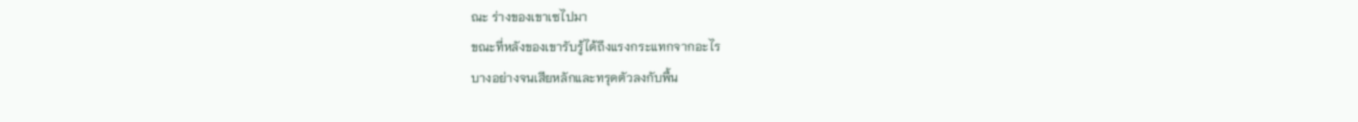ณะ ร่างของเขาเซไปมา
ขณะที่หลังของเขารับรู้ได้ถึงแรงกระแทกจากอะไร
บางอย่างจนเสียหลักและทรุดตัวลงกับพื้น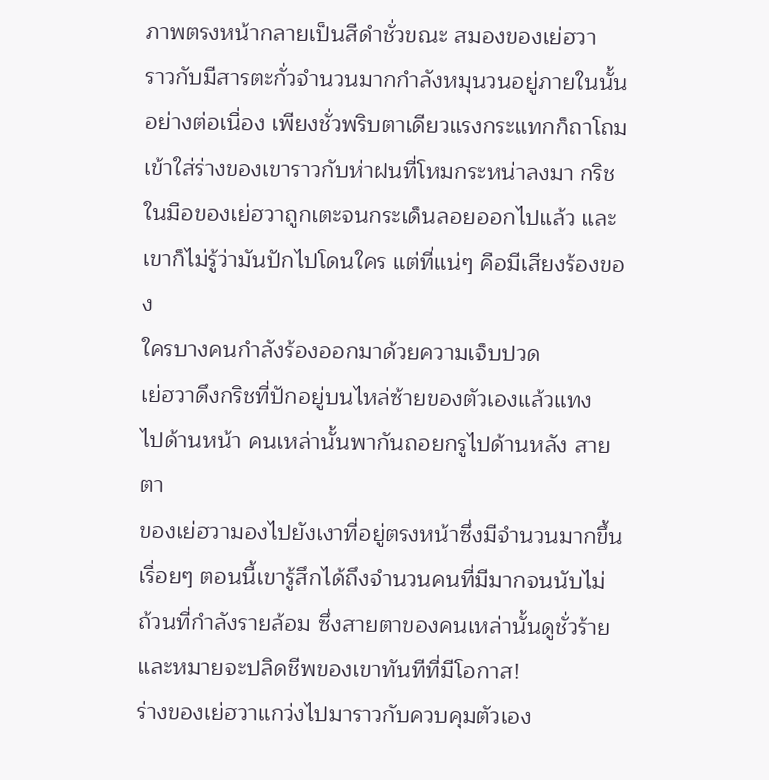ภาพตรงหน้ากลายเป็นสีดำชั่วขณะ สมองของเย่ฮวา
ราวกับมีสารตะกั่วจำนวนมากกำลังหมุนวนอยู่ภายในนั้น
อย่างต่อเนื่อง เพียงชั่วพริบตาเดียวแรงกระแทกก็ถาโถม
เข้าใส่ร่างของเขาราวกับห่าฝนที่โหมกระหน่าลงมา กริช
ในมือของเย่ฮวาถูกเตะจนกระเด็นลอยออกไปแล้ว และ
เขาก็ไม่รู้ว่ามันปักไปโดนใคร แต่ที่แน่ๆ คือมีเสียงร้องของ
ใครบางคนกำลังร้องออกมาด้วยความเจ็บปวด
เย่ฮวาดึงกริชที่ปักอยู่บนไหล่ซ้ายของตัวเองแล้วแทง
ไปด้านหน้า คนเหล่านั้นพากันถอยกรูไปด้านหลัง สายตา
ของเย่ฮวามองไปยังเงาที่อยู่ตรงหน้าซึ่งมีจำนวนมากขึ้น
เรื่อยๆ ตอนนี้เขารู้สึกได้ถึงจำนวนคนที่มีมากจนนับไม่
ถ้วนที่กำลังรายล้อม ซึ่งสายตาของคนเหล่านั้นดูชั่วร้าย
และหมายจะปลิดชีพของเขาทันทีที่มีโอกาส!
ร่างของเย่ฮวาแกว่งไปมาราวกับควบคุมตัวเอง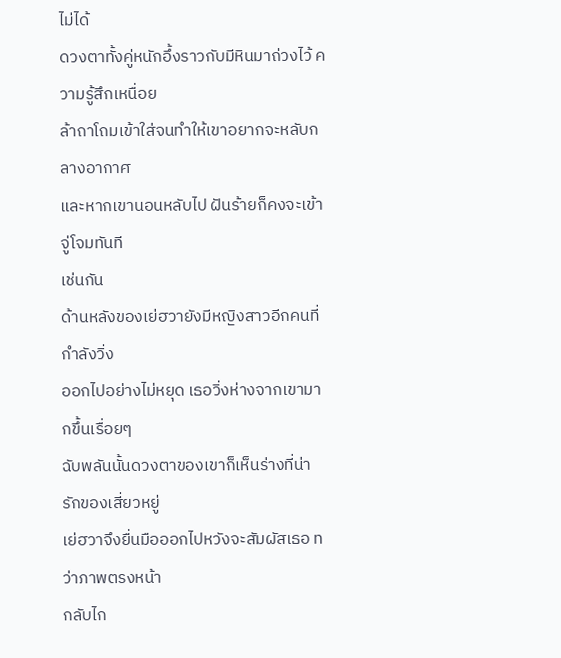ไม่ได้
ดวงตาทั้งคู่หนักอึ้งราวกับมีหินมาถ่วงไว้ ความรู้สึกเหนื่อย
ล้าถาโถมเข้าใส่จนทำให้เขาอยากจะหลับกลางอากาศ
และหากเขานอนหลับไป ฝันร้ายก็คงจะเข้าจู่โจมทันที
เช่นกัน
ด้านหลังของเย่ฮวายังมีหญิงสาวอีกคนที่กำลังวิ่ง
ออกไปอย่างไม่หยุด เธอวิ่งห่างจากเขามากขึ้นเรื่อยๆ
ฉับพลันนั้นดวงตาของเขาก็เห็นร่างที่น่ารักของเสี่ยวหยู่
เย่ฮวาจึงยื่นมือออกไปหวังจะสัมผัสเธอ ทว่าภาพตรงหน้า
กลับไก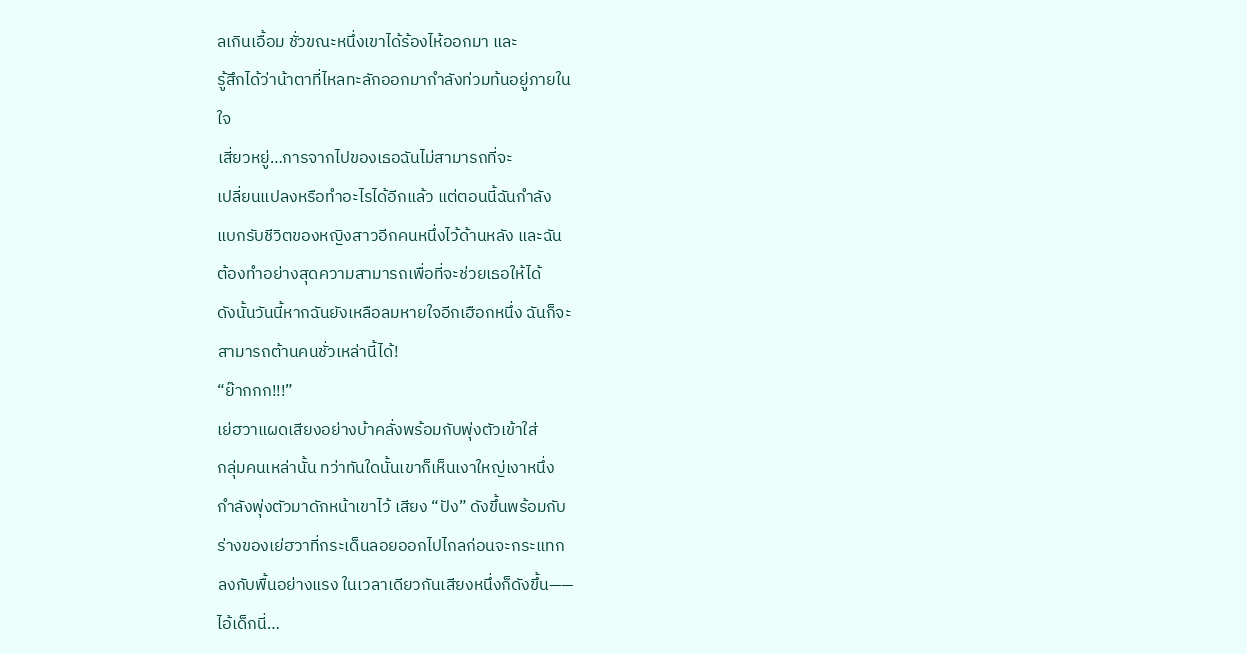ลเกินเอื้อม ชั่วขณะหนึ่งเขาได้ร้องไห้ออกมา และ
รู้สึกได้ว่าน้าตาที่ไหลทะลักออกมากำลังท่วมท้นอยู่ภายใน
ใจ
เสี่ยวหยู่…การจากไปของเธอฉันไม่สามารถที่จะ
เปลี่ยนแปลงหรือทำอะไรได้อีกแล้ว แต่ตอนนี้ฉันกำลัง
แบกรับชีวิตของหญิงสาวอีกคนหนึ่งไว้ด้านหลัง และฉัน
ต้องทำอย่างสุดความสามารถเพื่อที่จะช่วยเธอให้ได้
ดังนั้นวันนี้หากฉันยังเหลือลมหายใจอีกเฮือกหนึ่ง ฉันก็จะ
สามารถต้านคนชั่วเหล่านี้ได้!
“ย๊ากกก!!!”
เย่ฮวาแผดเสียงอย่างบ้าคลั่งพร้อมกับพุ่งตัวเข้าใส่
กลุ่มคนเหล่านั้น ทว่าทันใดนั้นเขาก็เห็นเงาใหญ่เงาหนึ่ง
กำลังพุ่งตัวมาดักหน้าเขาไว้ เสียง “ปัง” ดังขึ้นพร้อมกับ
ร่างของเย่ฮวาที่กระเด็นลอยออกไปไกลก่อนจะกระแทก
ลงกับพื้นอย่างแรง ในเวลาเดียวกันเสียงหนึ่งก็ดังขึ้น——
ไอ้เด็กนี่…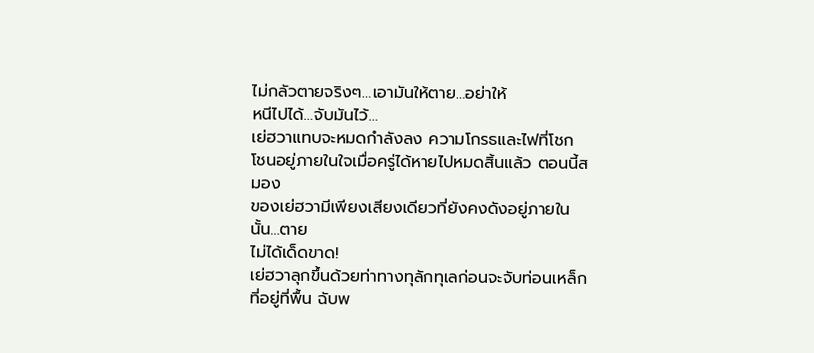ไม่กลัวตายจริงๆ…เอามันให้ตาย…อย่าให้
หนีไปได้…จับมันไว้…
เย่ฮวาแทบจะหมดกำลังลง ความโกรธและไฟที่โชก
โชนอยู่ภายในใจเมื่อครู่ได้หายไปหมดสิ้นแล้ว ตอนนี้สมอง
ของเย่ฮวามีเพียงเสียงเดียวที่ยังคงดังอยู่ภายในนั้น…ตาย
ไม่ได้เด็ดขาด!
เย่ฮวาลุกขึ้นด้วยท่าทางทุลักทุเลก่อนจะจับท่อนเหล็ก
ที่อยู่ที่พื้น ฉับพ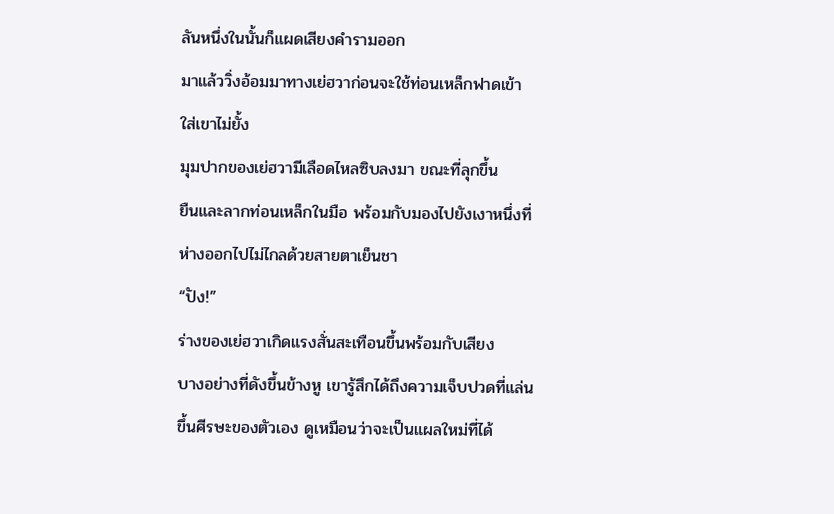ลันหนึ่งในนั้นก็แผดเสียงคำรามออก
มาแล้ววิ่งอ้อมมาทางเย่ฮวาก่อนจะใช้ท่อนเหล็กฟาดเข้า
ใส่เขาไม่ยั้ง
มุมปากของเย่ฮวามีเลือดไหลซิบลงมา ขณะที่ลุกขึ้น
ยืนและลากท่อนเหล็กในมือ พร้อมกับมองไปยังเงาหนึ่งที่
ห่างออกไปไม่ไกลด้วยสายตาเย็นชา
“ปัง!”
ร่างของเย่ฮวาเกิดแรงสั่นสะเทือนขึ้นพร้อมกับเสียง
บางอย่างที่ดังขึ้นข้างหู เขารู้สึกได้ถึงความเจ็บปวดที่แล่น
ขึ้นศีรษะของตัวเอง ดูเหมือนว่าจะเป็นแผลใหม่ที่ได้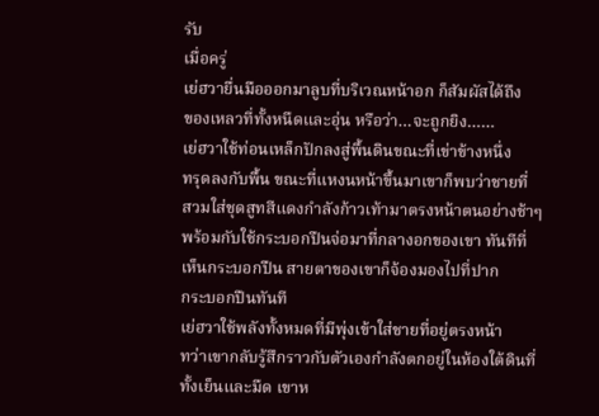รับ
เมื่อครู่
เย่ฮวายื่นมือออกมาลูบที่บริเวณหน้าอก ก็สัมผัสได้ถึง
ของเหลวที่ทั้งหนืดและอุ่น หรือว่า…จะถูกยิง……
เย่ฮวาใช้ท่อนเหล็กปักลงสู่พื้นดินขณะที่เข่าข้างหนึ่ง
ทรุดลงกับพื้น ขณะที่แหงนหน้าขึ้นมาเขาก็พบว่าชายที่
สวมใส่ชุดสูทสีแดงกำลังก้าวเท้ามาตรงหน้าตนอย่างช้าๆ
พร้อมกับใช้กระบอกปืนจ่อมาที่กลางอกของเขา ทันทีที่
เห็นกระบอกปืน สายตาของเขาก็จ้องมองไปที่ปาก
กระบอกปืนทันที
เย่ฮวาใช้พลังทั้งหมดที่มีพุ่งเข้าใส่ชายที่อยู่ตรงหน้า
ทว่าเขากลับรู้สึกราวกับตัวเองกำลังตกอยู่ในห้องใต้ดินที่
ทั้งเย็นและมืด เขาห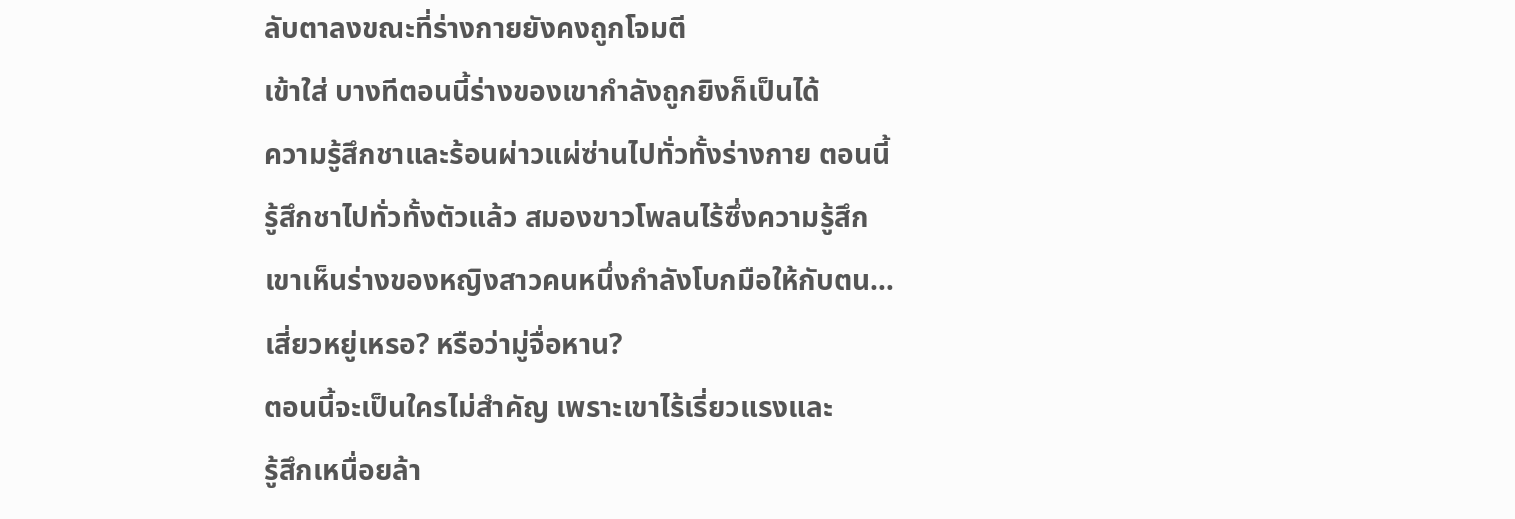ลับตาลงขณะที่ร่างกายยังคงถูกโจมตี
เข้าใส่ บางทีตอนนี้ร่างของเขากำลังถูกยิงก็เป็นได้
ความรู้สึกชาและร้อนผ่าวแผ่ซ่านไปทั่วทั้งร่างกาย ตอนนี้
รู้สึกชาไปทั่วทั้งตัวแล้ว สมองขาวโพลนไร้ซึ่งความรู้สึก
เขาเห็นร่างของหญิงสาวคนหนึ่งกำลังโบกมือให้กับตน…
เสี่ยวหยู่เหรอ? หรือว่ามู่จื่อหาน?
ตอนนี้จะเป็นใครไม่สำคัญ เพราะเขาไร้เรี่ยวแรงและ
รู้สึกเหนื่อยล้า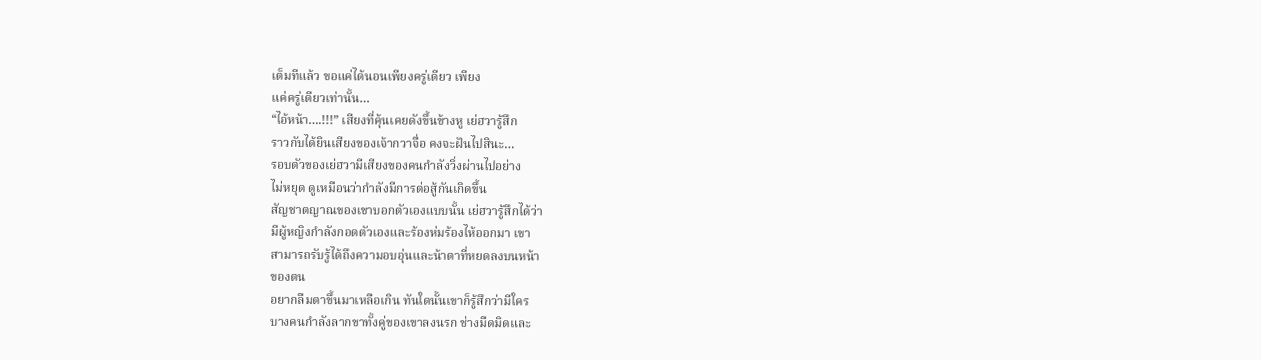เต็มทีแล้ว ขอแค่ได้นอนเพียงครู่เดียว เพียง
แค่ครู่เดียวเท่านั้น…
“ไอ้หน้า….!!!” เสียงที่คุ้นเคยดังขึ้นข้างหู เย่ฮวารู้สึก
ราวกับได้ยินเสียงของเจ้ากวาจื่อ คงจะฝันไปสินะ…
รอบตัวของเย่ฮวามีเสียงของคนกำลังวิ่งผ่านไปอย่าง
ไม่หยุด ดูเหมือนว่ากำลังมีการต่อสู้กันเกิดขึ้น
สัญชาตญาณของเขาบอกตัวเองแบบนั้น เย่ฮวารู้สึกได้ว่า
มีผู้หญิงกำลังกอดตัวเองและร้องห่มร้องไห้ออกมา เขา
สามารถรับรู้ได้ถึงความอบอุ่นและน้าตาที่หยดลงบนหน้า
ของตน
อยากลืมตาขึ้นมาเหลือเกิน ทันใดนั้นเขาก็รู้สึกว่ามีใคร
บางคนกำลังลากขาทั้งคู่ของเขาลงนรก ช่างมืดมิดและ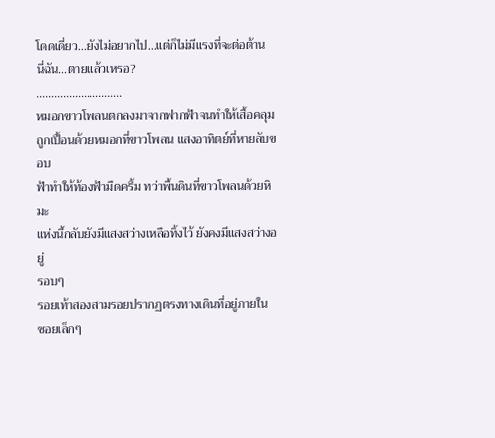โดดเดี่ยว…ยังไม่อยากไป…แต่ก็ไม่มีแรงที่จะต่อต้าน
นี่ฉัน…ตายแล้วเหรอ?
………………………..
หมอกขาวโพลนตกลงมาจากฟากฟ้าจนทำให้เสื้อคลุม
ถูกเปื้อนด้วยหมอกที่ขาวโพลน แสงอาทิตย์ที่หายลับขอบ
ฟ้าทำให้ท้องฟ้ามืดครึ้ม ทว่าพื้นดินที่ขาวโพลนด้วยหิมะ
แห่งนี้กลับยังมีแสงสว่างเหลือทิ้งไว้ ยังคงมีแสงสว่างอยู่
รอบๆ
รอยเท้าสองสามรอยปรากฏตรงทางเดินที่อยู่ภายใน
ซอยเล็กๆ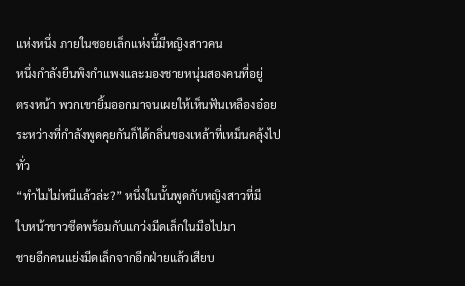แห่งหนึ่ง ภายในซอยเล็กแห่งนี้มีหญิงสาวคน
หนึ่งกำลังยืนพิงกำแพงและมองชายหนุ่มสองคนที่อยู่
ตรงหน้า พวกเขายิ้มออกมาจนเผยให้เห็นฟันเหลืองอ๋อย
ระหว่างที่กำลังพูดคุยกันก็ได้กลิ่นของเหล้าที่เหม็นคลุ้งไป
ทั่ว
“ทำไมไม่หนีแล้วล่ะ?” หนึ่งในนั้นพูดกับหญิงสาวที่มี
ใบหน้าขาวซีดพร้อมกับแกว่งมีดเล็กในมือไปมา
ชายอีกคนแย่งมีดเล็กจากอีกฝ่ายแล้วเสียบ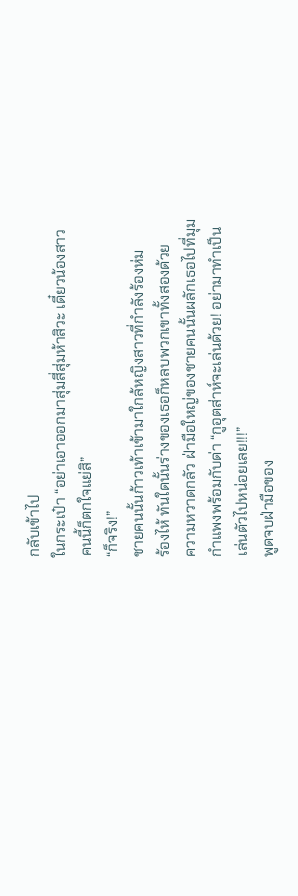กลับเข้าไป
ในกระเป๋า “อย่าเอาออกมาสุ่มสี่สุ่มห้าสิวะ เดี๋ยวน้องสาว
คนนี้ก็ตกใจแย่สิ”
“ก็จริง!”
ชายคนนั้นก้าวเท้าเข้ามาใกล้หญิงสาวที่กำลังร้องห่ม
ร้องไห้ ทันใดนั้นร่างของเธอก็หลบพวกเขาทั้งสองด้วย
ความหวาดกลัว ฝ่ามือใหญ่ของชายคนนั้นผลักเธอไปที่มุม
กำแพงพร้อมกับด่า “กูอุตส่าห์จะเล่นด้วย! อย่ามาทำเป็น
เล่นตัวไปหน่อยเลย!!!”
พูดจบฝ่ามือของ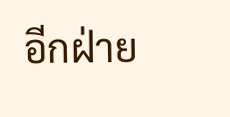อีกฝ่าย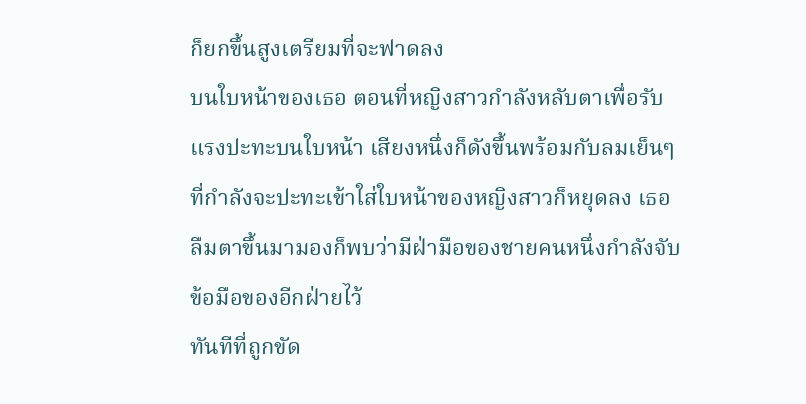ก็ยกขึ้นสูงเตรียมที่จะฟาดลง
บนใบหน้าของเธอ ตอนที่หญิงสาวกำลังหลับตาเพื่อรับ
แรงปะทะบนใบหน้า เสียงหนึ่งก็ดังขึ้นพร้อมกับลมเย็นๆ
ที่กำลังจะปะทะเข้าใส่ใบหน้าของหญิงสาวก็หยุดลง เธอ
ลืมตาขึ้นมามองก็พบว่ามีฝ่ามือของชายคนหนึ่งกำลังจับ
ข้อมือของอีกฝ่ายไว้
ทันทีที่ถูกขัด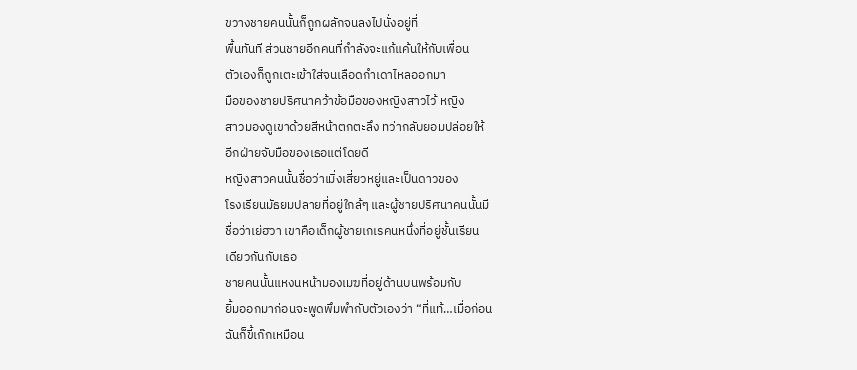ขวางชายคนนั้นก็ถูกผลักจนลงไปนั่งอยู่ที่
พื้นทันที ส่วนชายอีกคนที่กำลังจะแก้แค้นให้กับเพื่อน
ตัวเองก็ถูกเตะเข้าใส่จนเลือดกำเดาไหลออกมา
มือของชายปริศนาคว้าข้อมือของหญิงสาวไว้ หญิง
สาวมองดูเขาด้วยสีหน้าตกตะลึง ทว่ากลับยอมปล่อยให้
อีกฝ่ายจับมือของเธอแต่โดยดี
หญิงสาวคนนั้นชื่อว่าเมิ่งเสี่ยวหยู่และเป็นดาวของ
โรงเรียนมัธยมปลายที่อยู่ใกล้ๆ และผู้ชายปริศนาคนนั้นมี
ชื่อว่าเย่ฮวา เขาคือเด็กผู้ชายเกเรคนหนึ่งที่อยู่ชั้นเรียน
เดียวกันกับเธอ
ชายคนนั้นแหงนหน้ามองเมฆที่อยู่ด้านบนพร้อมกับ
ยิ้มออกมาก่อนจะพูดพึมพำกับตัวเองว่า “ที่แท้…เมื่อก่อน
ฉันก็ขี้เก๊กเหมือน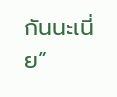กันนะเนี่ย”